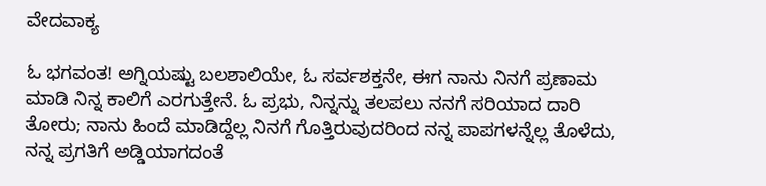ವೇದವಾಕ್ಯ

ಓ ಭಗವಂತ! ಅಗ್ನಿಯಷ್ಟು ಬಲಶಾಲಿಯೇ, ಓ ಸರ್ವಶಕ್ತನೇ, ಈಗ ನಾನು ನಿನಗೆ ಪ್ರಣಾಮ ಮಾಡಿ ನಿನ್ನ ಕಾಲಿಗೆ ಎರಗುತ್ತೇನೆ. ಓ ಪ್ರಭು, ನಿನ್ನನ್ನು ತಲಪಲು ನನಗೆ ಸರಿಯಾದ ದಾರಿ ತೋರು; ನಾನು ಹಿಂದೆ ಮಾಡಿದ್ದೆಲ್ಲ ನಿನಗೆ ಗೊತ್ತಿರುವುದರಿಂದ ನನ್ನ ಪಾಪಗಳನ್ನೆಲ್ಲ ತೊಳೆದು, ನನ್ನ ಪ್ರಗತಿಗೆ ಅಡ್ಡಿಯಾಗದಂತೆ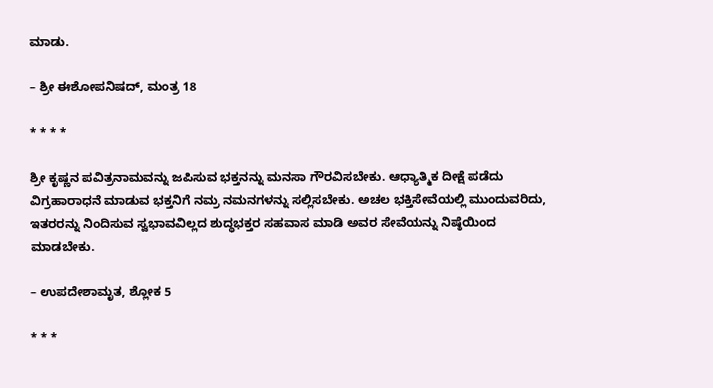ಮಾಡು.

– ಶ್ರೀ ಈಶೋಪನಿಷದ್‌, ಮಂತ್ರ 18

* * * *

ಶ್ರೀ ಕೃಷ್ಣನ ಪವಿತ್ರನಾಮವನ್ನು ಜಪಿಸುವ ಭಕ್ತನನ್ನು ಮನಸಾ ಗೌರವಿಸಬೇಕು. ಆಧ್ಯಾತ್ಮಿಕ ದೀಕ್ಷೆ ಪಡೆದು ವಿಗ್ರಹಾರಾಧನೆ ಮಾಡುವ ಭಕ್ತನಿಗೆ ನಮ್ರ ನಮನಗಳನ್ನು ಸಲ್ಲಿಸಬೇಕು. ಅಚಲ ಭಕ್ತಿಸೇವೆಯಲ್ಲಿ ಮುಂದುವರಿದು, ಇತರರನ್ನು ನಿಂದಿಸುವ ಸ್ವಭಾವವಿಲ್ಲದ ಶುದ್ಧಭಕ್ತರ ಸಹವಾಸ ಮಾಡಿ ಅವರ ಸೇವೆಯನ್ನು ನಿಷ್ಠೆಯಿಂದ ಮಾಡಬೇಕು.

– ಉಪದೇಶಾಮೃತ, ಶ್ಲೋಕ 5

* * *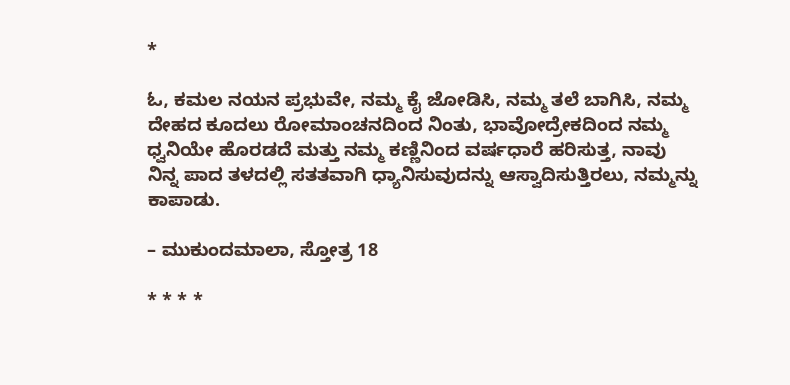*

ಓ, ಕಮಲ ನಯನ ಪ್ರಭುವೇ, ನಮ್ಮ ಕೈ ಜೋಡಿಸಿ, ನಮ್ಮ ತಲೆ ಬಾಗಿಸಿ, ನಮ್ಮ ದೇಹದ ಕೂದಲು ರೋಮಾಂಚನದಿಂದ ನಿಂತು, ಭಾವೋದ್ರೇಕದಿಂದ ನಮ್ಮ ಧ್ವನಿಯೇ ಹೊರಡದೆ ಮತ್ತು ನಮ್ಮ ಕಣ್ಣಿನಿಂದ ವರ್ಷಧಾರೆ ಹರಿಸುತ್ತ, ನಾವು ನಿನ್ನ ಪಾದ ತಳದಲ್ಲಿ ಸತತವಾಗಿ ಧ್ಯಾನಿಸುವುದನ್ನು ಆಸ್ವಾದಿಸುತ್ತಿರಲು, ನಮ್ಮನ್ನು ಕಾಪಾಡು.

– ಮುಕುಂದಮಾಲಾ, ಸ್ತೋತ್ರ 18

* * * *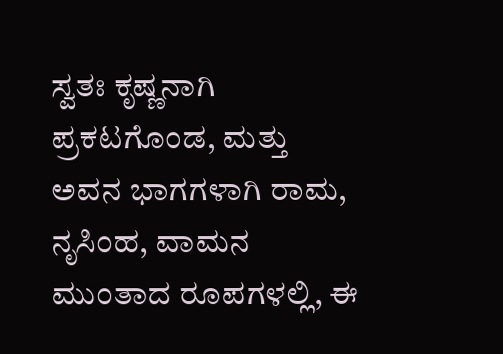ಸ್ವತಃ ಕೃಷ್ಣನಾಗಿ ಪ್ರಕಟಗೊಂಡ, ಮತ್ತು ಅವನ ಭಾಗಗಳಾಗಿ ರಾಮ, ನೃಸಿಂಹ, ವಾಮನ ಮುಂತಾದ ರೂಪಗಳಲ್ಲಿ, ಈ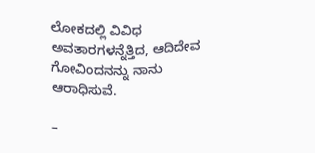ಲೋಕದಲ್ಲಿ ವಿವಿಧ ಅವತಾರಗಳನ್ನೆತ್ತಿದ, ಆದಿದೇವ ಗೋವಿಂದನನ್ನು ನಾನು ಆರಾಧಿಸುವೆ.

–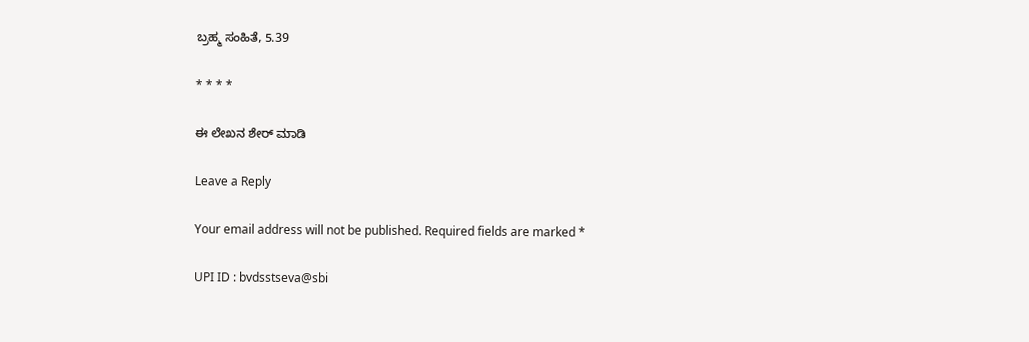ಬ್ರಹ್ಮ ಸಂಹಿತೆ, 5.39

* * * *

ಈ ಲೇಖನ ಶೇರ್ ಮಾಡಿ

Leave a Reply

Your email address will not be published. Required fields are marked *

UPI ID : bvdsstseva@sbi